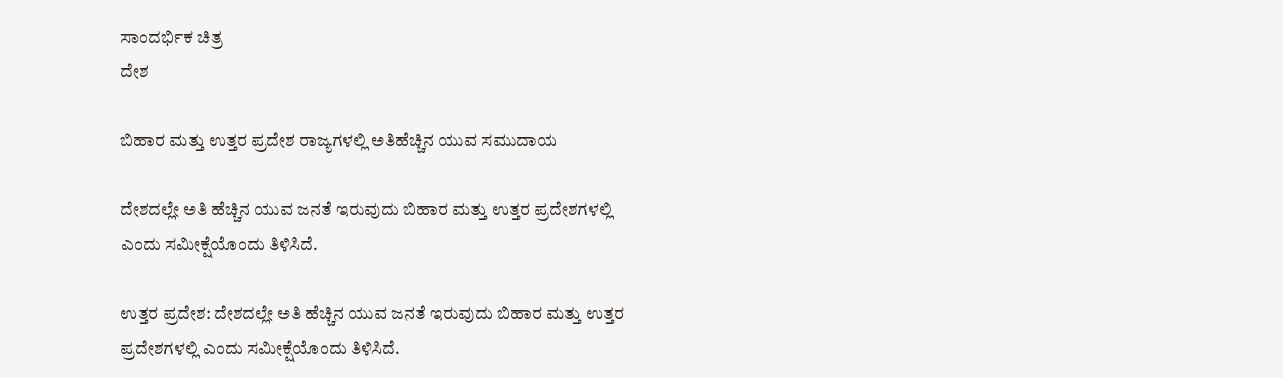ಸಾಂದರ್ಭಿಕ ಚಿತ್ರ
ದೇಶ

ಬಿಹಾರ ಮತ್ತು ಉತ್ತರ ಪ್ರದೇಶ ರಾಜ್ಯಗಳಲ್ಲಿ ಅತಿಹೆಚ್ಚಿನ ಯುವ ಸಮುದಾಯ

ದೇಶದಲ್ಲೇ ಅತಿ ಹೆಚ್ಚಿನ ಯುವ ಜನತೆ ಇರುವುದು ಬಿಹಾರ ಮತ್ತು ಉತ್ತರ ಪ್ರದೇಶಗಳಲ್ಲಿ ಎಂದು ಸಮೀಕ್ಷೆಯೊಂದು ತಿಳಿಸಿದೆ.

ಉತ್ತರ ಪ್ರದೇಶ: ದೇಶದಲ್ಲೇ ಅತಿ ಹೆಚ್ಚಿನ ಯುವ ಜನತೆ ಇರುವುದು ಬಿಹಾರ ಮತ್ತು ಉತ್ತರ ಪ್ರದೇಶಗಳಲ್ಲಿ ಎಂದು ಸಮೀಕ್ಷೆಯೊಂದು ತಿಳಿಸಿದೆ.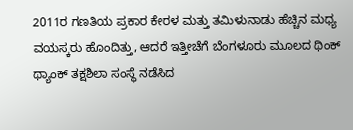2011ರ ಗಣತಿಯ ಪ್ರಕಾರ ಕೇರಳ ಮತ್ತು ತಮಿಳುನಾಡು ಹೆಚ್ಚಿನ ಮಧ್ಯ ವಯಸ್ಕರು ಹೊಂದಿತ್ತು, ಆದರೆ ಇತ್ತೀಚೆಗೆ ಬೆಂಗಳೂರು ಮೂಲದ ಥಿಂಕ್ ಥ್ಯಾಂಕ್ ತಕ್ಷಶಿಲಾ ಸಂಸ್ಥೆ ನಡೆಸಿದ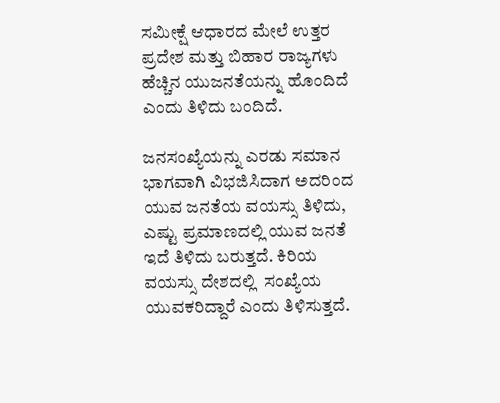ಸಮೀಕ್ಷೆ ಆಧಾರದ ಮೇಲೆ ಉತ್ತರ ಪ್ರದೇಶ ಮತ್ತು ಬಿಹಾರ ರಾಜ್ಯಗಳು ಹೆಚ್ಚಿನ ಯುಜನತೆಯನ್ನು ಹೊಂದಿದೆ ಎಂದು ತಿಳಿದು ಬಂದಿದೆ.

ಜನಸಂಖ್ಯೆಯನ್ನು ಎರಡು ಸಮಾನ ಭಾಗವಾಗಿ ವಿಭಜಿಸಿದಾಗ ಅದರಿಂದ ಯುವ ಜನತೆಯ ವಯಸ್ಸು ತಿಳಿದು, ಎಷ್ಟು ಪ್ರಮಾಣದಲ್ಲಿ ಯುವ ಜನತೆ ಇದೆ ತಿಳಿದು ಬರುತ್ತದೆ. ಕಿರಿಯ ವಯಸ್ಸು ದೇಶದಲ್ಲಿ  ಸಂಖ್ಯೆಯ ಯುವಕರಿದ್ದಾರೆ ಎಂದು ತಿಳಿಸುತ್ತದೆ.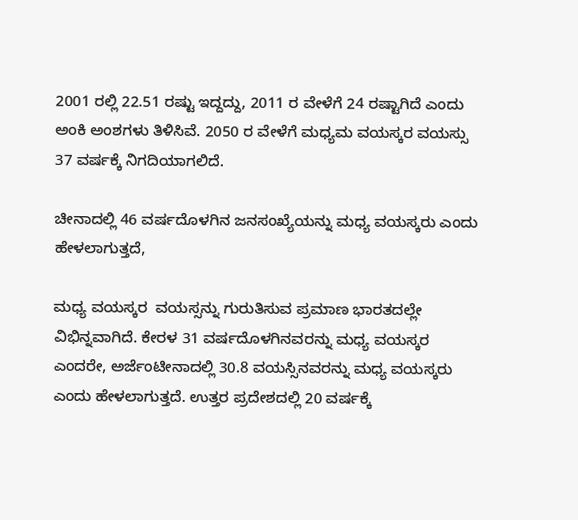2001 ರಲ್ಲಿ 22.51 ರಷ್ಟು ಇದ್ದದ್ದು, 2011 ರ ವೇಳೆಗೆ 24 ರಷ್ಟಾಗಿದೆ ಎಂದು ಅಂಕಿ ಅಂಶಗಳು ತಿಳಿಸಿವೆ. 2050 ರ ವೇಳೆಗೆ ಮಧ್ಯಮ ವಯಸ್ಕರ ವಯಸ್ಸು 37 ವರ್ಷಕ್ಕೆ ನಿಗದಿಯಾಗಲಿದೆ.

ಚೀನಾದಲ್ಲಿ 46 ವರ್ಷದೊಳಗಿನ ಜನಸಂಖ್ಯೆಯನ್ನು ಮಧ್ಯ ವಯಸ್ಕರು ಎಂದು ಹೇಳಲಾಗುತ್ತದೆ,

ಮಧ್ಯ ವಯಸ್ಕರ  ವಯಸ್ಸನ್ನು ಗುರುತಿಸುವ ಪ್ರಮಾಣ ಭಾರತದಲ್ಲೇ ವಿಭಿನ್ನವಾಗಿದೆ. ಕೇರಳ 31 ವರ್ಷದೊಳಗಿನವರನ್ನು ಮಧ್ಯ ವಯಸ್ಕರ ಎಂದರೇ, ಅರ್ಜೆಂಟೀನಾದಲ್ಲಿ 30.8 ವಯಸ್ಸಿನವರನ್ನು ಮಧ್ಯ ವಯಸ್ಕರು ಎಂದು ಹೇಳಲಾಗುತ್ತದೆ. ಉತ್ತರ ಪ್ರದೇಶದಲ್ಲಿ 20 ವರ್ಷಕ್ಕೆ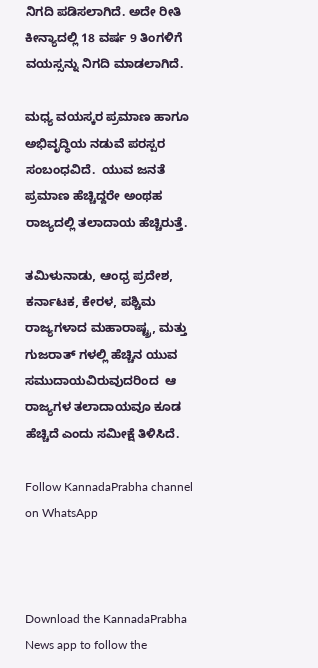ನಿಗದಿ ಪಡಿಸಲಾಗಿದೆ. ಅದೇ ರೀತಿ ಕೀನ್ಯಾದಲ್ಲಿ 18 ವರ್ಷ 9 ತಿಂಗಳಿಗೆ ವಯಸ್ಸನ್ನು ನಿಗದಿ ಮಾಡಲಾಗಿದೆ.

ಮಧ್ಯ ವಯಸ್ಕರ ಪ್ರಮಾಣ ಹಾಗೂ ಅಭಿವೃದ್ಧಿಯ ನಡುವೆ ಪರಸ್ಪರ ಸಂಬಂಧವಿದೆ.  ಯುವ ಜನತೆ ಪ್ರಮಾಣ ಹೆಚ್ಚಿದ್ದರೇ ಅಂಥಹ ರಾಜ್ಯದಲ್ಲಿ ತಲಾದಾಯ ಹೆಚ್ಚಿರುತ್ತೆ.

ತಮಿಳುನಾಡು, ಆಂಧ್ರ ಪ್ರದೇಶ, ಕರ್ನಾಟಕ, ಕೇರಳ, ಪಶ್ಚಿಮ ರಾಜ್ಯಗಳಾದ ಮಹಾರಾಷ್ಟ್ರ, ಮತ್ತು ಗುಜರಾತ್ ಗಳಲ್ಲಿ ಹೆಚ್ಚಿನ ಯುವ ಸಮುದಾಯವಿರುವುದರಿಂದ  ಆ ರಾಜ್ಯಗಳ ತಲಾದಾಯವೂ ಕೂಡ ಹೆಚ್ಚಿದೆ ಎಂದು ಸಮೀಕ್ಷೆ ತಿಳಿಸಿದೆ.

Follow KannadaPrabha channel on WhatsApp



Download the KannadaPrabha News app to follow the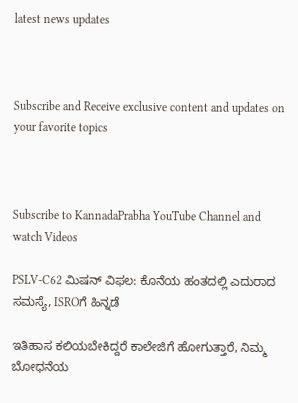latest news updates



Subscribe and Receive exclusive content and updates on your favorite topics



Subscribe to KannadaPrabha YouTube Channel and watch Videos

PSLV-C62 ಮಿಷನ್ ವಿಫಲ: ಕೊನೆಯ ಹಂತದಲ್ಲಿ ಎದುರಾದ ಸಮಸ್ಯೆ, ISROಗೆ ಹಿನ್ನಡೆ

ಇತಿಹಾಸ ಕಲಿಯಬೇಕಿದ್ದರೆ ಕಾಲೇಜಿಗೆ ಹೋಗುತ್ತಾರೆ, ನಿಮ್ಮ ಬೋಧನೆಯ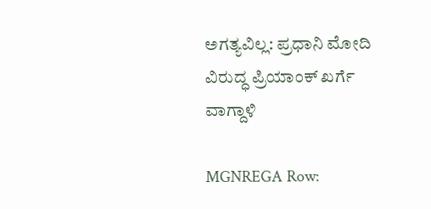ಅಗತ್ಯವಿಲ್ಲ: ಪ್ರಧಾನಿ ಮೋದಿ ವಿರುದ್ಧ ಪ್ರಿಯಾಂಕ್ ಖರ್ಗೆ ವಾಗ್ದಾಳಿ

MGNREGA Row: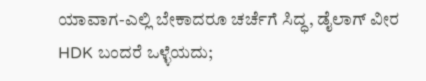ಯಾವಾಗ-ಎಲ್ಲಿ ಬೇಕಾದರೂ ಚರ್ಚೆಗೆ ಸಿದ್ಧ, ಡೈಲಾಗ್‌ ವೀರ HDK ಬಂದರೆ ಒಳ್ಳೆಯದು;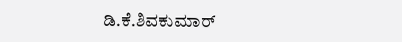ಡಿ.ಕೆ.ಶಿವಕುಮಾರ್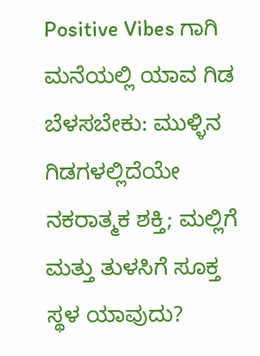Positive Vibes ಗಾಗಿ ಮನೆಯಲ್ಲಿ ಯಾವ ಗಿಡ ಬೆಳಸಬೇಕು: ಮುಳ್ಳಿನ ಗಿಡಗಳಲ್ಲಿದೆಯೇ ನಕರಾತ್ಮಕ ಶಕ್ತಿ; ಮಲ್ಲಿಗೆ ಮತ್ತು ತುಳಸಿಗೆ ಸೂಕ್ತ ಸ್ಥಳ ಯಾವುದು?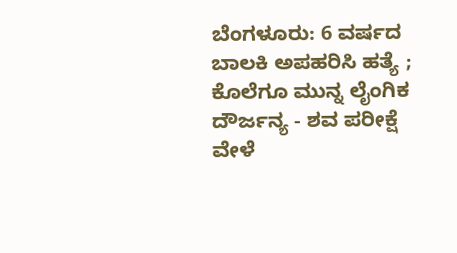ಬೆಂಗಳೂರು: 6 ವರ್ಷದ ಬಾಲಕಿ ಅಪಹರಿಸಿ ಹತ್ಯೆ ; ಕೊಲೆಗೂ ಮುನ್ನ ಲೈಂಗಿಕ ದೌರ್ಜನ್ಯ - ಶವ ಪರೀಕ್ಷೆ ವೇಳೆ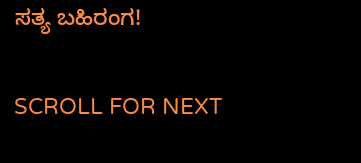ಸತ್ಯ ಬಹಿರಂಗ!

SCROLL FOR NEXT